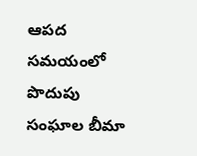ఆపద సమయంలో పొదుపు సంఘాల బీమా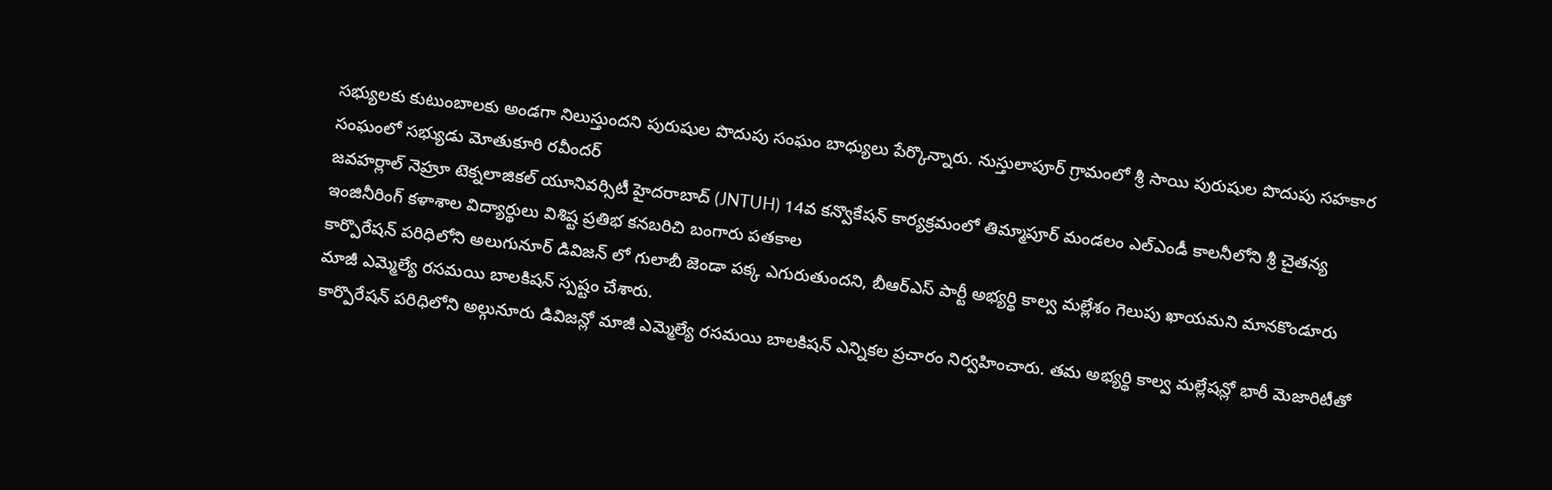సభ్యులకు కుటుంబాలకు అండగా నిలుస్తుందని పురుషుల పొదుపు సంఘం బాధ్యులు పేర్కొన్నారు. నుస్తులాపూర్ గ్రామంలో శ్రీ సాయి పురుషుల పొదుపు సహకార సంఘంలో సభ్యుడు మోతుకూరి రవీందర్
జవహర్లాల్ నెహ్రూ టెక్నలాజికల్ యూనివర్సిటీ హైదరాబాద్ (JNTUH) 14వ కన్వొకేషన్ కార్యక్రమంలో తిమ్మాపూర్ మండలం ఎల్ఎండీ కాలనీలోని శ్రీ చైతన్య ఇంజినీరింగ్ కళాశాల విద్యార్థులు విశిష్ట ప్రతిభ కనబరిచి బంగారు పతకాల
కార్పొరేషన్ పరిధిలోని అలుగునూర్ డివిజన్ లో గులాబీ జెండా పక్క ఎగురుతుందని, బీఆర్ఎస్ పార్టీ అభ్యర్థి కాల్వ మల్లేశం గెలుపు ఖాయమని మానకొండూరు మాజీ ఎమ్మెల్యే రసమయి బాలకిషన్ స్పష్టం చేశారు.
కార్పొరేషన్ పరిధిలోని అల్గునూరు డివిజన్లో మాజీ ఎమ్మెల్యే రసమయి బాలకిషన్ ఎన్నికల ప్రచారం నిర్వహించారు. తమ అభ్యర్థి కాల్వ మల్లేషన్లో భారీ మెజారిటీతో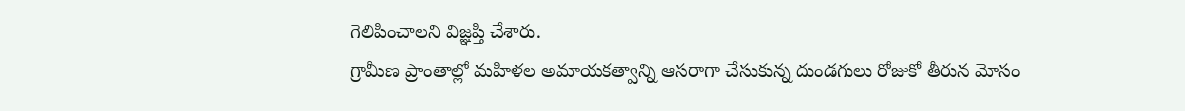గెలిపించాలని విజ్ఞప్తి చేశారు.
గ్రామీణ ప్రాంతాల్లో మహిళల అమాయకత్వాన్ని ఆసరాగా చేసుకున్న దుండగులు రోజుకో తీరున మోసం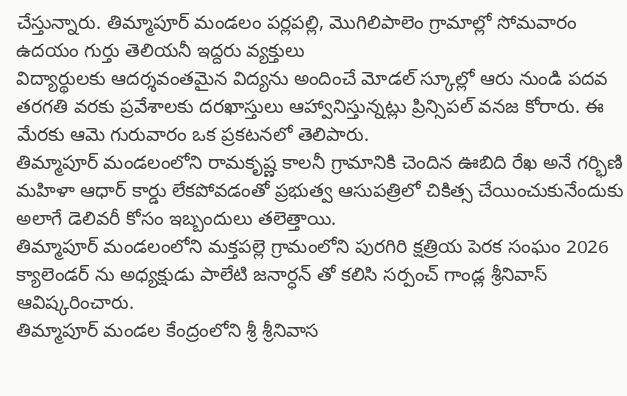చేస్తున్నారు. తిమ్మాపూర్ మండలం పర్లపల్లి, మొగిలిపాలెం గ్రామాల్లో సోమవారం ఉదయం గుర్తు తెలియనీ ఇద్దరు వ్యక్తులు
విద్యార్థులకు ఆదర్శవంతమైన విద్యను అందించే మోడల్ స్కూల్లో ఆరు నుండి పదవ తరగతి వరకు ప్రవేశాలకు దరఖాస్తులు ఆహ్వానిస్తున్నట్లు ప్రిన్సిపల్ వనజ కోరారు. ఈ మేరకు ఆమె గురువారం ఒక ప్రకటనలో తెలిపారు.
తిమ్మాపూర్ మండలంలోని రామకృష్ణ కాలనీ గ్రామానికి చెందిన ఊబిది రేఖ అనే గర్భిణి మహిళా ఆధార్ కార్డు లేకపోవడంతో ప్రభుత్వ ఆసుపత్రిలో చికిత్స చేయించుకునేందుకు అలాగే డెలివరీ కోసం ఇబ్బందులు తలెత్తాయి.
తిమ్మాపూర్ మండలంలోని మక్తపల్లె గ్రామంలోని పురగిరి క్షత్రియ పెరక సంఘం 2026 క్యాలెండర్ ను అధ్యక్షుడు పాలేటి జనార్ధన్ తో కలిసి సర్పంచ్ గాండ్ల శ్రీనివాస్ ఆవిష్కరించారు.
తిమ్మాపూర్ మండల కేంద్రంలోని శ్రీ శ్రీనివాస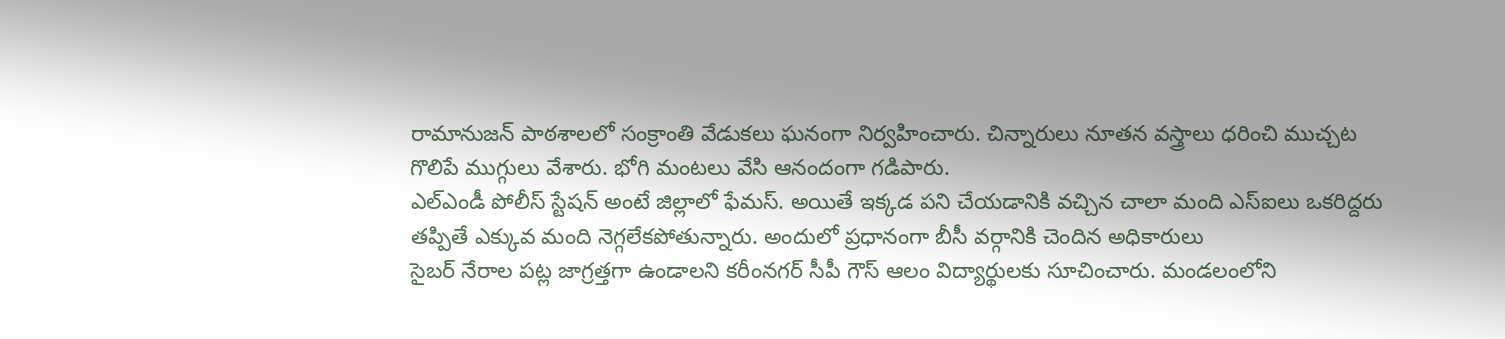రామానుజన్ పాఠశాలలో సంక్రాంతి వేడుకలు ఘనంగా నిర్వహించారు. చిన్నారులు నూతన వస్త్రాలు ధరించి ముచ్చట గొలిపే ముగ్గులు వేశారు. భోగి మంటలు వేసి ఆనందంగా గడిపారు.
ఎల్ఎండీ పోలీస్ స్టేషన్ అంటే జిల్లాలో ఫేమస్. అయితే ఇక్కడ పని చేయడానికి వచ్చిన చాలా మంది ఎస్ఐలు ఒకరిద్దరు తప్పితే ఎక్కువ మంది నెగ్గలేకపోతున్నారు. అందులో ప్రధానంగా బీసీ వర్గానికి చెందిన అధికారులు
సైబర్ నేరాల పట్ల జాగ్రత్తగా ఉండాలని కరీంనగర్ సీపీ గౌస్ ఆలం విద్యార్థులకు సూచించారు. మండలంలోని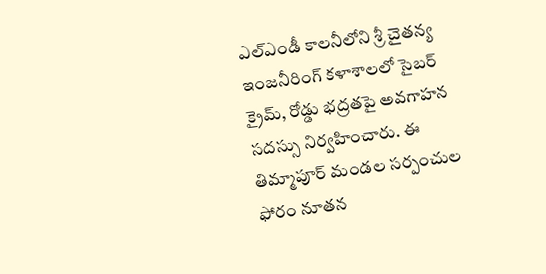ఎల్ఎండీ కాలనీలోని శ్రీ చైతన్య ఇంజనీరింగ్ కళాశాలలో సైబర్ క్రైమ్, రోడ్డు భద్రతపై అవగాహన సదస్సు నిర్వహించారు. ఈ
తిమ్మాపూర్ మండల సర్పంచుల ఫోరం నూతన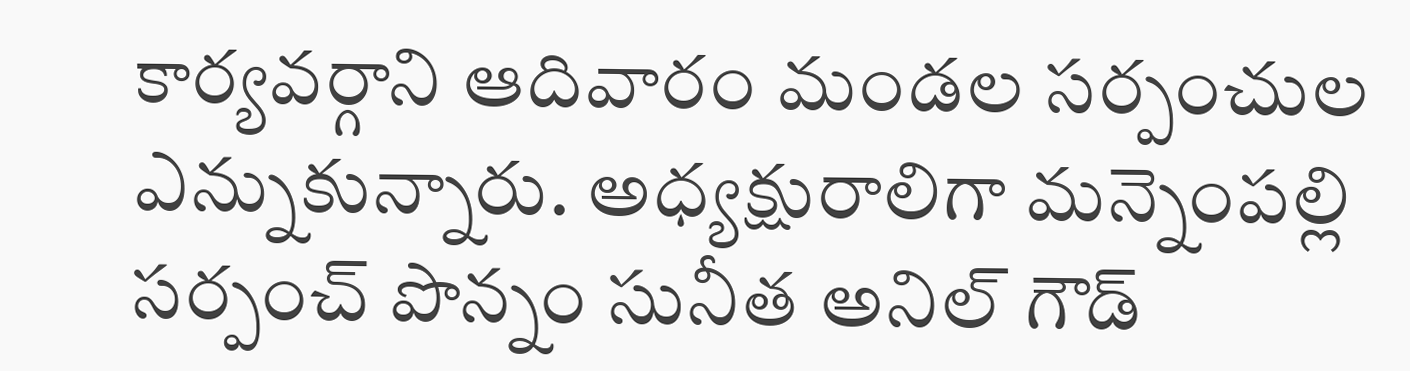కార్యవర్గాని ఆదివారం మండల సర్పంచుల ఎన్నుకున్నారు. అధ్యక్షురాలిగా మన్నెంపల్లి సర్పంచ్ పొన్నం సునీత అనిల్ గౌడ్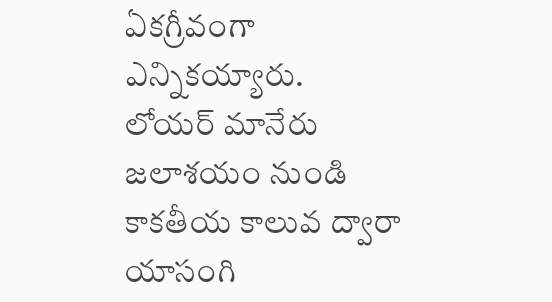ఏకగ్రీవంగా ఎన్నికయ్యారు.
లోయర్ మానేరు జలాశయం నుండి కాకతీయ కాలువ ద్వారా యాసంగి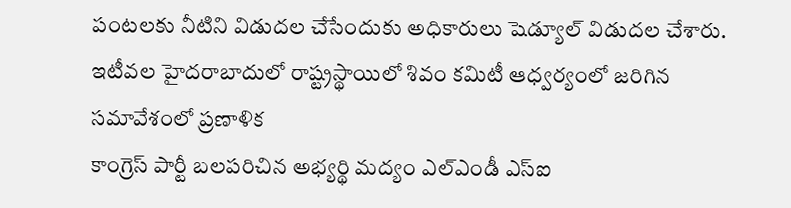పంటలకు నీటిని విడుదల చేసేందుకు అధికారులు షెడ్యూల్ విడుదల చేశారు. ఇటీవల హైదరాబాదులో రాష్ట్రస్థాయిలో శివం కమిటీ ఆధ్వర్యంలో జరిగిన సమావేశంలో ప్రణాళిక
కాంగ్రెస్ పార్టీ బలపరిచిన అభ్యర్థి మద్యం ఎల్ఎండీ ఎస్ఐ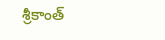శ్రీకాంత్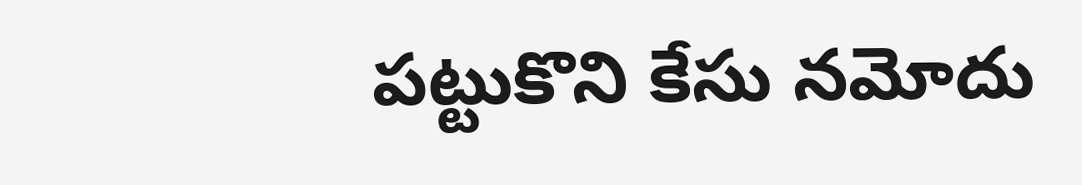పట్టుకొని కేసు నమోదు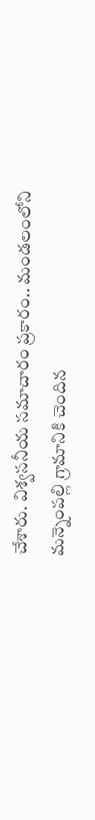చేశారు. విశ్వసనీయ సమాచారం ప్రకారం.. మండలంలోని మన్నెంపల్లి గ్రామానికి చెందిన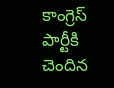కాంగ్రెస్ పార్టీకి చెందిన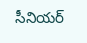సీనియర్